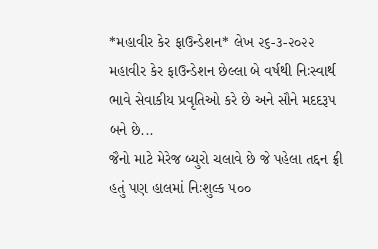*મહાવીર કેર ફાઉન્ડેશન* લેખ ૨૬-૩-૨૦૨૨
મહાવીર કેર ફાઉન્ડેશન છેલ્લા બે વર્ષથી નિઃસ્વાર્થ ભાવે સેવાકીય પ્રવૃતિઓ કરે છે અને સૌને મદદરૂપ બને છે...
જૈનો માટે મેરેજ બ્યુરો ચલાવે છે જે પહેલા તદ્દન ફ્રી હતું પણ હાલમાં નિઃશુલ્ક ૫૦૦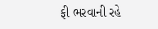ફી ભરવાની રહે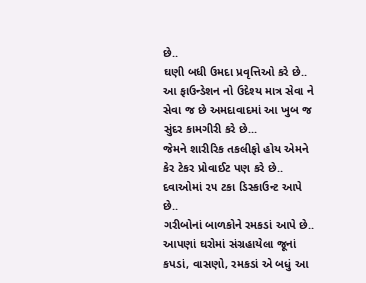છે..
ઘણી બધી ઉમદા પ્રવૃત્તિઓ કરે છે..
આ ફાઉન્ડેશન નો ઉદેશ્ય માત્ર સેવા ને સેવા જ છે અમદાવાદમાં આ ખુબ જ સુંદર કામગીરી કરે છે...
જેમને શારીરિક તકલીફો હોય એમને કેર ટેકર પ્રોવાઈટ પણ કરે છે..
દવાઓમાં ૨૫ ટકા ડિસ્કાઉન્ટ આપે છે..
ગરીબોનાં બાળકોને રમકડાં આપે છે..
આપણાં ઘરોમાં સંગ્રહાયેલા જૂનાં કપડાં, વાસણો, રમકડાં એ બધું આ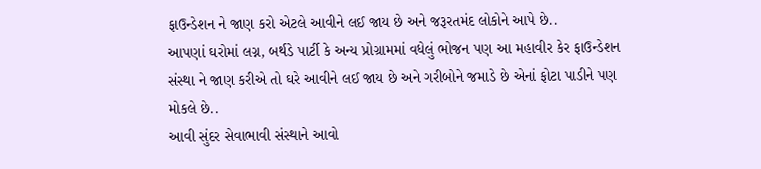ફાઉન્ડેશન ને જાણ કરો એટલે આવીને લઈ જાય છે અને જરૂરતમંદ લોકોને આપે છે..
આપણાં ઘરોમાં લગ્ન, બર્થડે પાર્ટી કે અન્ય પ્રોગ્રામમાં વધેલું ભોજન પણ આ મહાવીર કેર ફાઉન્ડેશન સંસ્થા ને જાણ કરીએ તો ઘરે આવીને લઈ જાય છે અને ગરીબોને જમાડે છે એનાં ફોટા પાડીને પણ મોકલે છે..
આવી સુંદર સેવાભાવી સંસ્થાને આવો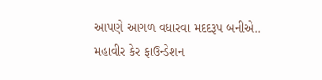આપણે આગળ વધારવા મદદરૂપ બનીએ..
મહાવીર કેર ફાઉન્ડેશન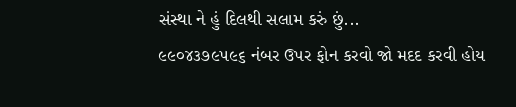સંસ્થા ને હું દિલથી સલામ કરું છું...
૯૯૦૪૩૭૯૫૯૬ નંબર ઉપર ફોન કરવો જો મદદ કરવી હોય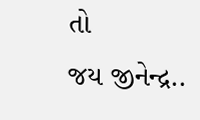તો
જય જીનેન્દ્ર..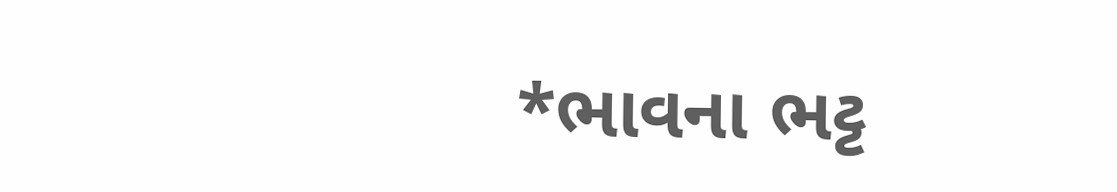*ભાવના ભટ્ટ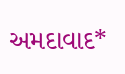અમદાવાદ*